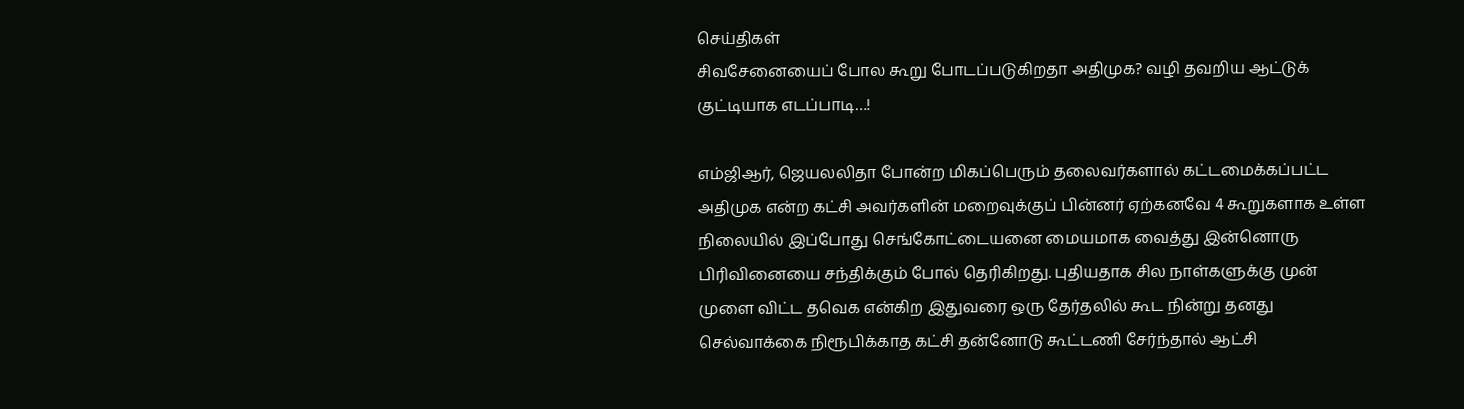செய்திகள்
சிவசேனையைப் போல கூறு போடப்படுகிறதா அதிமுக? வழி தவறிய ஆட்டுக் குட்டியாக எடப்பாடி…!

எம்ஜிஆர், ஜெயலலிதா போன்ற மிகப்பெரும் தலைவர்களால் கட்டமைக்கப்பட்ட அதிமுக என்ற கட்சி அவர்களின் மறைவுக்குப் பின்னர் ஏற்கனவே 4 கூறுகளாக உள்ள நிலையில் இப்போது செங்கோட்டையனை மையமாக வைத்து இன்னொரு பிரிவினையை சந்திக்கும் போல் தெரிகிறது. புதியதாக சில நாள்களுக்கு முன் முளை விட்ட தவெக என்கிற இதுவரை ஒரு தேர்தலில் கூட நின்று தனது செல்வாக்கை நிரூபிக்காத கட்சி தன்னோடு கூட்டணி சேர்ந்தால் ஆட்சி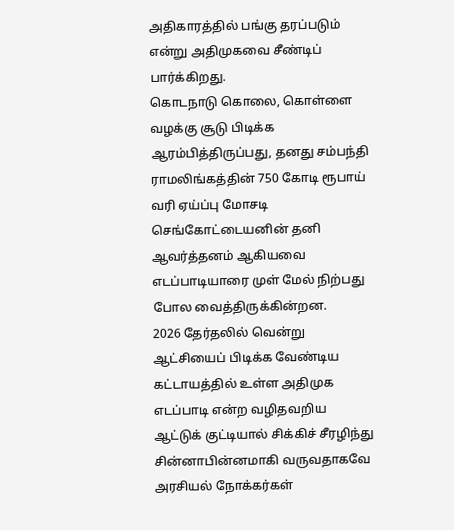அதிகாரத்தில் பங்கு தரப்படும் என்று அதிமுகவை சீண்டிப் பார்க்கிறது.
கொடநாடு கொலை, கொள்ளை வழக்கு சூடு பிடிக்க ஆரம்பித்திருப்பது, தனது சம்பந்தி ராமலிங்கத்தின் 750 கோடி ரூபாய் வரி ஏய்ப்பு மோசடி செங்கோட்டையனின் தனி ஆவர்த்தனம் ஆகியவை எடப்பாடியாரை முள் மேல் நிற்பது போல வைத்திருக்கின்றன.
2026 தேர்தலில் வென்று ஆட்சியைப் பிடிக்க வேண்டிய கட்டாயத்தில் உள்ள அதிமுக எடப்பாடி என்ற வழிதவறிய ஆட்டுக் குட்டியால் சிக்கிச் சீரழிந்து சின்னாபின்னமாகி வருவதாகவே அரசியல் நோக்கர்கள்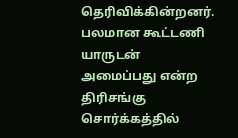தெரிவிக்கின்றனர். பலமான கூட்டணி யாருடன் அமைப்பது என்ற திரிசங்கு சொர்க்கத்தில்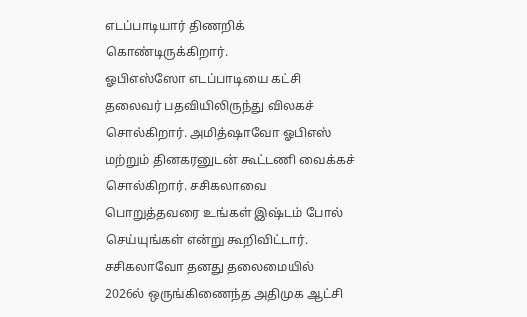எடப்பாடியார் திணறிக் கொண்டிருக்கிறார்.
ஓபிஎஸ்ஸோ எடப்பாடியை கட்சி தலைவர் பதவியிலிருந்து விலகச் சொல்கிறார். அமித்ஷாவோ ஓபிஎஸ் மற்றும் தினகரனுடன் கூட்டணி வைக்கச் சொல்கிறார். சசிகலாவை பொறுத்தவரை உங்கள் இஷ்டம் போல் செய்யுங்கள் என்று கூறிவிட்டார். சசிகலாவோ தனது தலைமையில் 2026ல் ஒருங்கிணைந்த அதிமுக ஆட்சி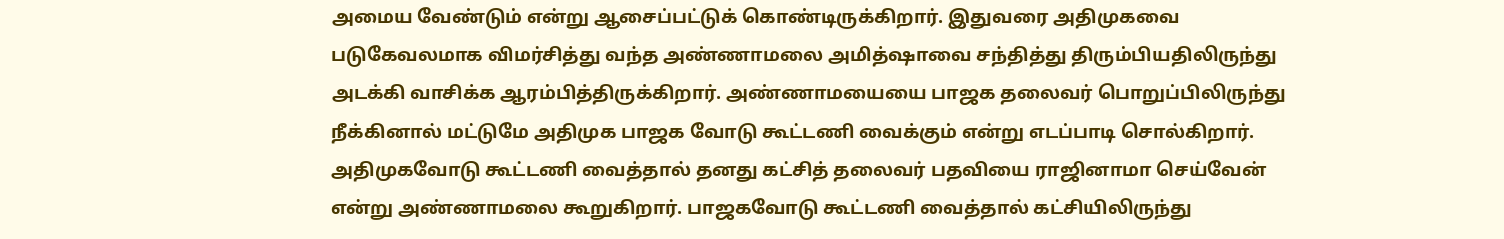அமைய வேண்டும் என்று ஆசைப்பட்டுக் கொண்டிருக்கிறார். இதுவரை அதிமுகவை படுகேவலமாக விமர்சித்து வந்த அண்ணாமலை அமித்ஷாவை சந்தித்து திரும்பியதிலிருந்து அடக்கி வாசிக்க ஆரம்பித்திருக்கிறார். அண்ணாமயையை பாஜக தலைவர் பொறுப்பிலிருந்து நீக்கினால் மட்டுமே அதிமுக பாஜக வோடு கூட்டணி வைக்கும் என்று எடப்பாடி சொல்கிறார். அதிமுகவோடு கூட்டணி வைத்தால் தனது கட்சித் தலைவர் பதவியை ராஜினாமா செய்வேன் என்று அண்ணாமலை கூறுகிறார். பாஜகவோடு கூட்டணி வைத்தால் கட்சியிலிருந்து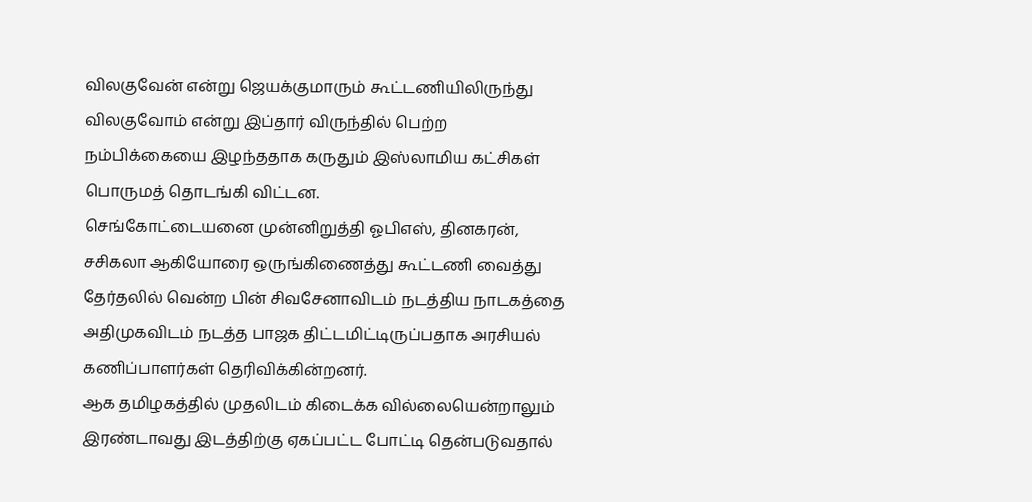விலகுவேன் என்று ஜெயக்குமாரும் கூட்டணியிலிருந்து விலகுவோம் என்று இப்தார் விருந்தில் பெற்ற நம்பிக்கையை இழந்ததாக கருதும் இஸ்லாமிய கட்சிகள் பொருமத் தொடங்கி விட்டன.
செங்கோட்டையனை முன்னிறுத்தி ஓபிஎஸ், தினகரன், சசிகலா ஆகியோரை ஒருங்கிணைத்து கூட்டணி வைத்து தேர்தலில் வென்ற பின் சிவசேனாவிடம் நடத்திய நாடகத்தை அதிமுகவிடம் நடத்த பாஜக திட்டமிட்டிருப்பதாக அரசியல் கணிப்பாளர்கள் தெரிவிக்கின்றனர்.
ஆக தமிழகத்தில் முதலிடம் கிடைக்க வில்லையென்றாலும் இரண்டாவது இடத்திற்கு ஏகப்பட்ட போட்டி தென்படுவதால்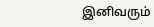இனிவரும்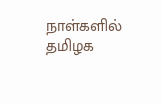நாள்களில் தமிழக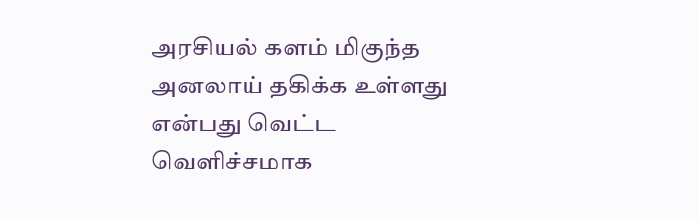அரசியல் களம் மிகுந்த அனலாய் தகிக்க உள்ளது என்பது வெட்ட வெளிச்சமாக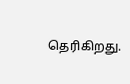தெரிகிறது.